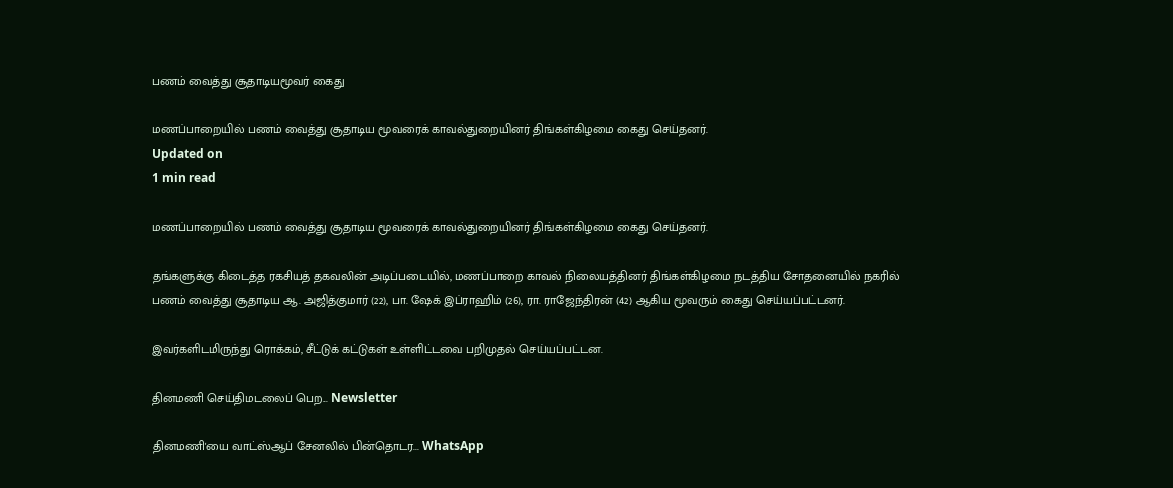பணம் வைத்து சூதாடியமூவர் கைது

மணப்பாறையில் பணம் வைத்து சூதாடிய மூவரைக் காவல்துறையினர் திங்கள்கிழமை கைது செய்தனர்.
Updated on
1 min read

மணப்பாறையில் பணம் வைத்து சூதாடிய மூவரைக் காவல்துறையினர் திங்கள்கிழமை கைது செய்தனர்.

தங்களுக்கு கிடைத்த ரகசியத் தகவலின் அடிப்படையில், மணப்பாறை காவல் நிலையத்தினர் திங்கள்கிழமை நடத்திய சோதனையில் நகரில் பணம் வைத்து சூதாடிய ஆ. அஜித்குமார் (22), பா. ஷேக் இப்ராஹிம் (26), ரா. ராஜேந்திரன் (42) ஆகிய மூவரும் கைது செய்யப்பட்டனர்.

இவர்களிடமிருந்து ரொக்கம், சீட்டுக் கட்டுகள் உள்ளிட்டவை பறிமுதல் செய்யப்பட்டன.

தினமணி செய்திமடலைப் பெற... Newsletter

தினமணி'யை வாட்ஸ்ஆப் சேனலில் பின்தொடர... WhatsApp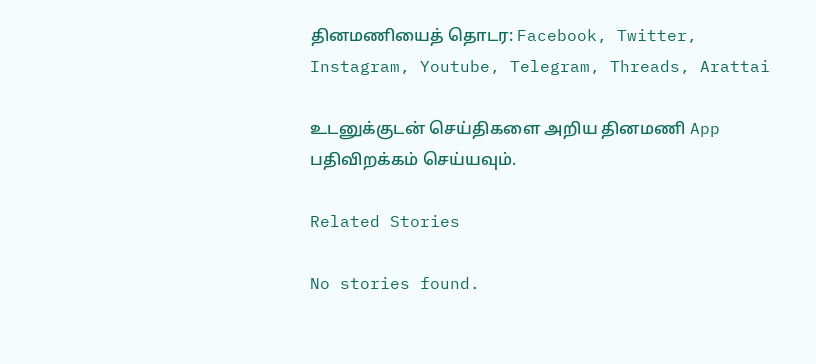தினமணியைத் தொடர: Facebook, Twitter, Instagram, Youtube, Telegram, Threads, Arattai

உடனுக்குடன் செய்திகளை அறிய தினமணி App பதிவிறக்கம் செய்யவும்.

Related Stories

No stories found.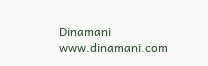Dinamani
www.dinamani.com